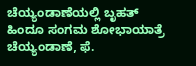ಚೆಯ್ಯಂಡಾಣೆಯಲ್ಲಿ ಬೃಹತ್ ಹಿಂದೂ ಸಂಗಮ ಶೋಭಾಯಾತ್ರೆ ಚೆಯ್ಯಂಡಾಣೆ, ಫೆ.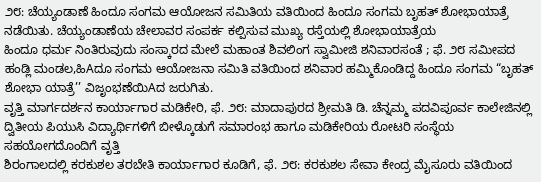೨೮: ಚೆಯ್ಯಂಡಾಣೆ ಹಿಂದೂ ಸಂಗಮ ಆಯೋಜನ ಸಮಿತಿಯ ವತಿಯಿಂದ ಹಿಂದೂ ಸಂಗಮ ಬೃಹತ್ ಶೋಭಾಯಾತ್ರೆ ನಡೆಯಿತು. ಚೆಯ್ಯಂಡಾಣೆಯ ಚೇಲಾವರ ಸಂಪರ್ಕ ಕಲ್ಪಿಸುವ ಮುಖ್ಯ ರಸ್ತೆಯಲ್ಲಿ ಶೋಭಾಯಾತ್ರೆಯ
ಹಿಂದೂ ಧರ್ಮ ನಿಂತಿರುವುದು ಸಂಸ್ಕಾರದ ಮೇಲೆ ಮಹಾಂತ ಶಿವಲಿಂಗ ಸ್ವಾಮೀಜಿ ಶನಿವಾರಸಂತೆ ; ಫೆ. ೨೮ ಸಮೀಪದ ಹಂಡ್ಲಿ ಮಂಡಲ,ಹಿAದೂ ಸಂಗಮ ಆಯೋಜನಾ ಸಮಿತಿ ವತಿಯಿಂದ ಶನಿವಾರ ಹಮ್ಮಿಕೊಂಡಿದ್ದ ಹಿಂದೂ ಸಂಗಮ “ಬೃಹತ್ ಶೋಭಾ ಯಾತ್ರೆ’’ ವಿಜೃಂಭಣೆಯಿAದ ಜರುಗಿತು.
ವೃತ್ತಿ ಮಾರ್ಗದರ್ಶನ ಕಾರ್ಯಾಗಾರ ಮಡಿಕೇರಿ, ಫೆ. ೨೮: ಮಾದಾಪುರದ ಶ್ರೀಮತಿ ಡಿ. ಚೆನ್ನಮ್ಮ ಪದವಿಪೂರ್ವ ಕಾಲೇಜಿನಲ್ಲಿ ದ್ವಿತೀಯ ಪಿಯುಸಿ ವಿದ್ಯಾರ್ಥಿಗಳಿಗೆ ಬೀಳ್ಕೊಡುಗೆ ಸಮಾರಂಭ ಹಾಗೂ ಮಡಿಕೇರಿಯ ರೋಟರಿ ಸಂಸ್ಥೆಯ ಸಹಯೋಗದೊಂದಿಗೆ ವೃತ್ತಿ
ಶಿರಂಗಾಲದಲ್ಲಿ ಕರಕುಶಲ ತರಬೇತಿ ಕಾರ್ಯಾಗಾರ ಕೂಡಿಗೆ, ಫೆ. ೨೮: ಕರಕುಶಲ ಸೇವಾ ಕೇಂದ್ರ ಮೈಸೂರು ವತಿಯಿಂದ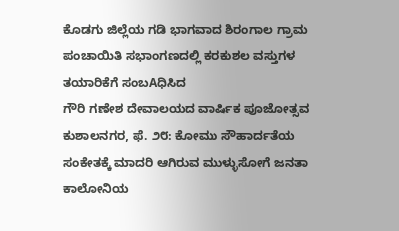ಕೊಡಗು ಜಿಲ್ಲೆಯ ಗಡಿ ಭಾಗವಾದ ಶಿರಂಗಾಲ ಗ್ರಾಮ ಪಂಚಾಯಿತಿ ಸಭಾಂಗಣದಲ್ಲಿ ಕರಕುಶಲ ವಸ್ತುಗಳ ತಯಾರಿಕೆಗೆ ಸಂಬAಧಿಸಿದ
ಗೌರಿ ಗಣೇಶ ದೇವಾಲಯದ ವಾರ್ಷಿಕ ಪೂಜೋತ್ಸವ ಕುಶಾಲನಗರ, ಫೆ. ೨೮: ಕೋಮು ಸೌಹಾರ್ದತೆಯ ಸಂಕೇತಕ್ಕೆ ಮಾದರಿ ಆಗಿರುವ ಮುಳ್ಳುಸೋಗೆ ಜನತಾ ಕಾಲೋನಿಯ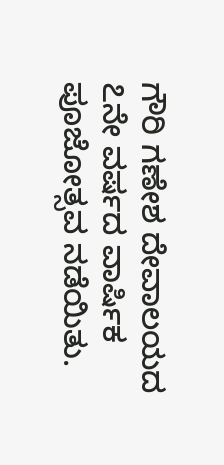ಗೌರಿ ಗಣೇಶ ದೇವಾಲಯದ ೭ನೇ ವರ್ಷದ ವಾರ್ಷಿಕ ಪೂಜೋತ್ಸವ ನಡೆಯಿತು.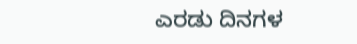ಎರಡು ದಿನಗಳ